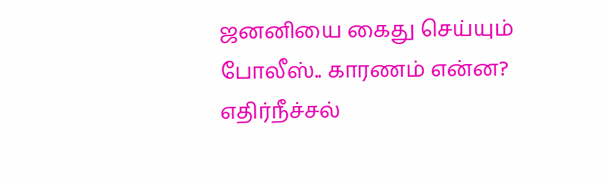ஜனனியை கைது செய்யும் போலீஸ்.. காரணம் என்ன? எதிர்நீச்சல்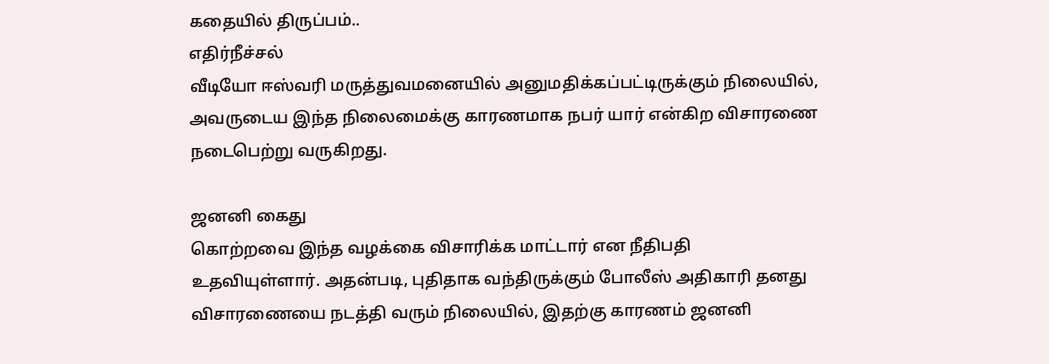கதையில் திருப்பம்..
எதிர்நீச்சல்
வீடியோ ஈஸ்வரி மருத்துவமனையில் அனுமதிக்கப்பட்டிருக்கும் நிலையில், அவருடைய இந்த நிலைமைக்கு காரணமாக நபர் யார் என்கிற விசாரணை நடைபெற்று வருகிறது.

ஜனனி கைது
கொற்றவை இந்த வழக்கை விசாரிக்க மாட்டார் என நீதிபதி உதவியுள்ளார். அதன்படி, புதிதாக வந்திருக்கும் போலீஸ் அதிகாரி தனது விசாரணையை நடத்தி வரும் நிலையில், இதற்கு காரணம் ஜனனி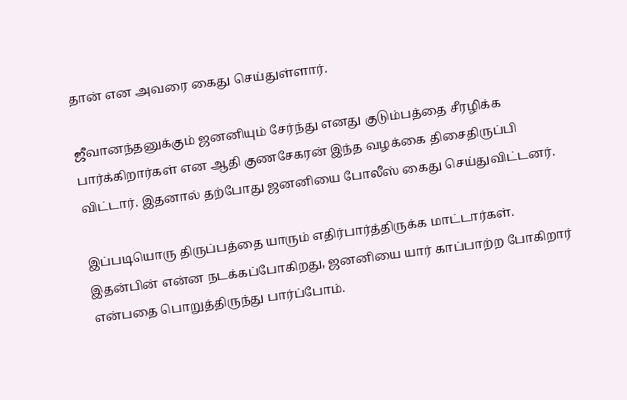தான் என அவரை கைது செய்துள்ளார்.

ஜீவானந்தனுக்கும் ஜனனியும் சேர்ந்து எனது குடும்பத்தை சீரழிக்க பார்க்கிறார்கள் என ஆதி குணசேகரன் இந்த வழக்கை திசைதிருப்பி விட்டார். இதனால் தற்போது ஜனனியை போலீஸ் கைது செய்துவிட்டனர்.

இப்படியொரு திருப்பத்தை யாரும் எதிர்பார்த்திருக்க மாட்டார்கள். இதன்பின் என்ன நடக்கப்போகிறது, ஜனனியை யார் காப்பாற்ற போகிறார் என்பதை பொறுத்திருந்து பார்ப்போம்.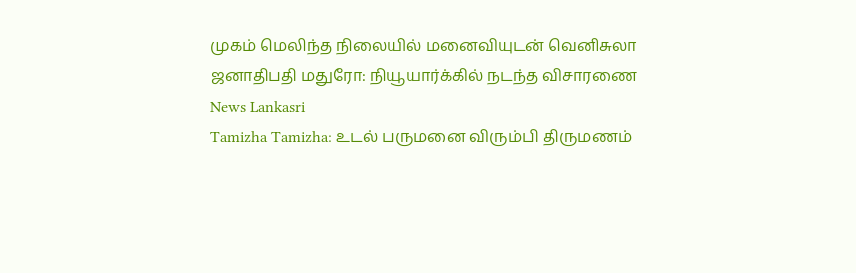முகம் மெலிந்த நிலையில் மனைவியுடன் வெனிசுலா ஜனாதிபதி மதுரோ: நியூயார்க்கில் நடந்த விசாரணை News Lankasri
Tamizha Tamizha: உடல் பருமனை விரும்பி திருமணம்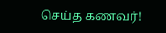செய்த கணவர்!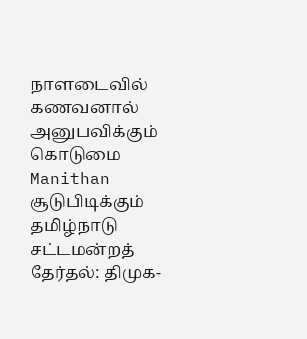நாளடைவில் கணவனால் அனுபவிக்கும் கொடுமை Manithan
சூடுபிடிக்கும் தமிழ்நாடு சட்டமன்றத் தேர்தல்: திமுக-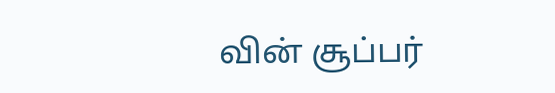வின் சூப்பர்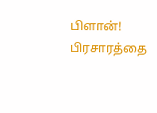பிளான்! பிரசாரத்தை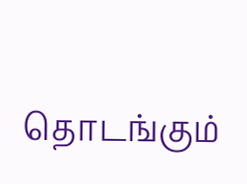தொடங்கும்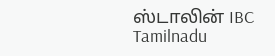ஸ்டாலின் IBC Tamilnadu